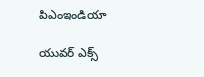పిఎంఇండియా

యువర్ ఎక్స్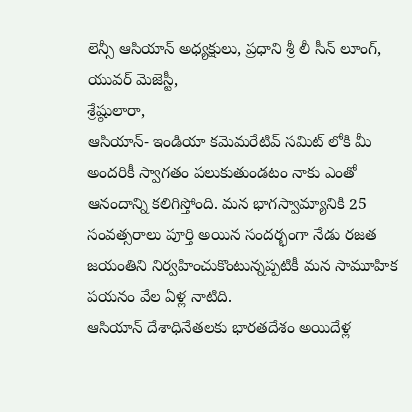లెన్సీ ఆసియాన్ అధ్యక్షులు, ప్రధాని శ్రీ లీ సీన్ లూంగ్,
యువర్ మెజెస్టీ,
శ్రేష్ఠులారా,
ఆసియాన్- ఇండియా కమెమరేటివ్ సమిట్ లోకి మీ అందరికీ స్వాగతం పలుకుతుండటం నాకు ఎంతో ఆనందాన్ని కలిగిస్తోంది. మన భాగస్వామ్యానికి 25 సంవత్సరాలు పూర్తి అయిన సందర్భంగా నేడు రజత జయంతిని నిర్వహించుకొంటున్నప్పటికీ మన సామూహిక పయనం వేల ఏళ్ల నాటిది.
ఆసియాన్ దేశాధినేతలకు భారతదేశం అయిదేళ్ల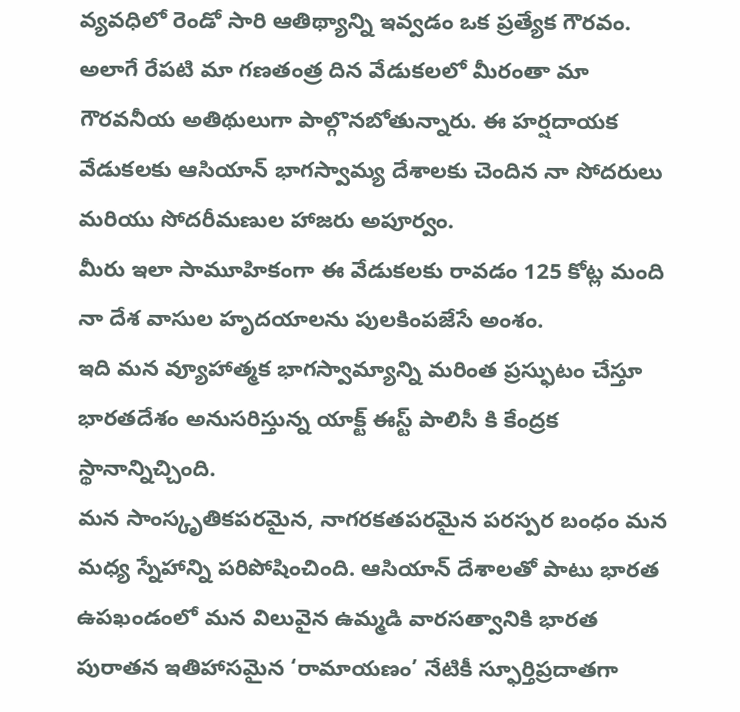వ్యవధిలో రెండో సారి ఆతిథ్యాన్ని ఇవ్వడం ఒక ప్రత్యేక గౌరవం. అలాగే రేపటి మా గణతంత్ర దిన వేడుకలలో మీరంతా మా గౌరవనీయ అతిథులుగా పాల్గొనబోతున్నారు. ఈ హర్షదాయక వేడుకలకు ఆసియాన్ భాగస్వామ్య దేశాలకు చెందిన నా సోదరులు మరియు సోదరీమణుల హాజరు అపూర్వం.
మీరు ఇలా సామూహికంగా ఈ వేడుకలకు రావడం 125 కోట్ల మంది నా దేశ వాసుల హృదయాలను పులకింపజేసే అంశం.
ఇది మన వ్యూహాత్మక భాగస్వామ్యాన్ని మరింత ప్రస్ఫుటం చేస్తూ భారతదేశం అనుసరిస్తున్న యాక్ట్ ఈస్ట్ పాలిసీ కి కేంద్రక స్థానాన్నిచ్చింది.
మన సాంస్కృతికపరమైన, నాగరకతపరమైన పరస్పర బంధం మన మధ్య స్నేహాన్ని పరిపోషించింది. ఆసియాన్ దేశాలతో పాటు భారత ఉపఖండంలో మన విలువైన ఉమ్మడి వారసత్వానికి భారత పురాతన ఇతిహాసమైన ‘రామాయణం’ నేటికీ స్ఫూర్తిప్రదాతగా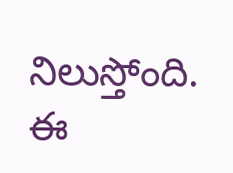నిలుస్తోంది.
ఈ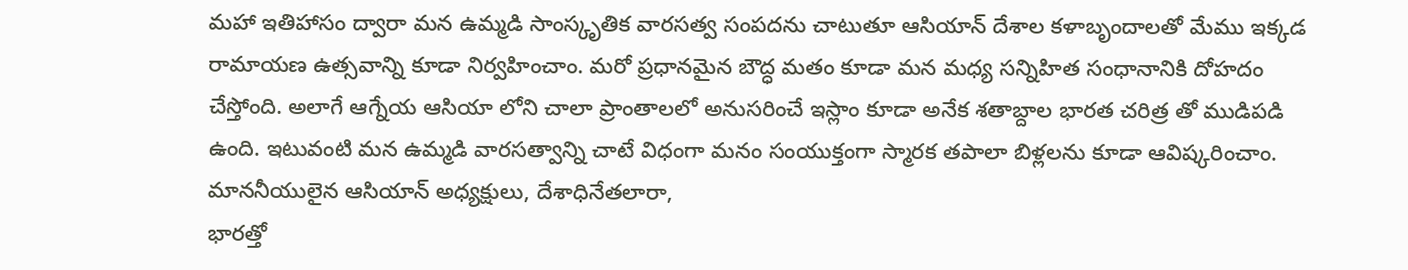మహా ఇతిహాసం ద్వారా మన ఉమ్మడి సాంస్కృతిక వారసత్వ సంపదను చాటుతూ ఆసియాన్ దేశాల కళాబృందాలతో మేము ఇక్కడ రామాయణ ఉత్సవాన్ని కూడా నిర్వహించాం. మరో ప్రధానమైన బౌద్ధ మతం కూడా మన మధ్య సన్నిహిత సంధానానికి దోహదం చేస్తోంది. అలాగే ఆగ్నేయ ఆసియా లోని చాలా ప్రాంతాలలో అనుసరించే ఇస్లాం కూడా అనేక శతాబ్దాల భారత చరిత్ర తో ముడిపడి ఉంది. ఇటువంటి మన ఉమ్మడి వారసత్వాన్ని చాటే విధంగా మనం సంయుక్తంగా స్మారక తపాలా బిళ్లలను కూడా ఆవిష్కరించాం.
మాననీయులైన ఆసియాన్ అధ్యక్షులు, దేశాధినేతలారా,
భారత్తో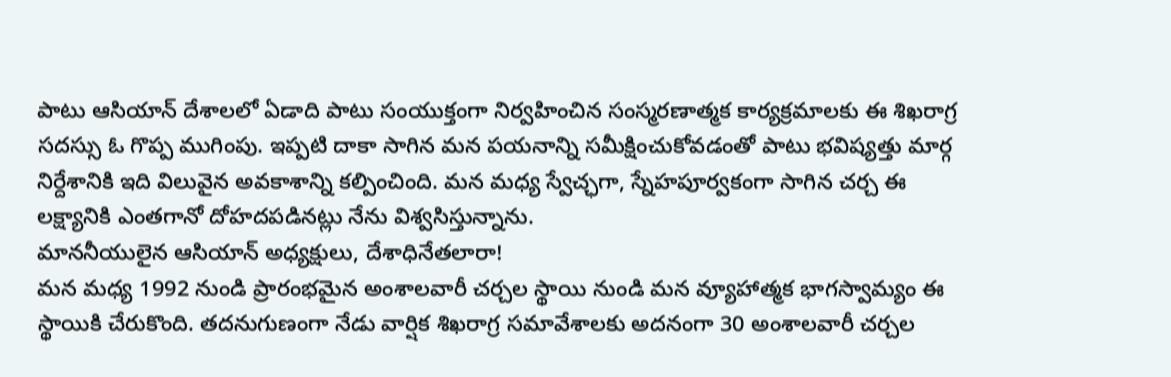పాటు ఆసియాన్ దేశాలలో ఏడాది పాటు సంయుక్తంగా నిర్వహించిన సంస్మరణాత్మక కార్యక్రమాలకు ఈ శిఖరాగ్ర సదస్సు ఓ గొప్ప ముగింపు. ఇప్పటి దాకా సాగిన మన పయనాన్ని సమీక్షించుకోవడంతో పాటు భవిష్యత్తు మార్గ నిర్దేశానికి ఇది విలువైన అవకాశాన్ని కల్పించింది. మన మధ్య స్వేచ్ఛగా, స్నేహపూర్వకంగా సాగిన చర్చ ఈ లక్ష్యానికి ఎంతగానో దోహదపడినట్లు నేను విశ్వసిస్తున్నాను.
మాననీయులైన ఆసియాన్ అధ్యక్షులు, దేశాధినేతలారా!
మన మధ్య 1992 నుండి ప్రారంభమైన అంశాలవారీ చర్చల స్థాయి నుండి మన వ్యూహాత్మక భాగస్వామ్యం ఈ స్థాయికి చేరుకొంది. తదనుగుణంగా నేడు వార్షిక శిఖరాగ్ర సమావేశాలకు అదనంగా 30 అంశాలవారీ చర్చల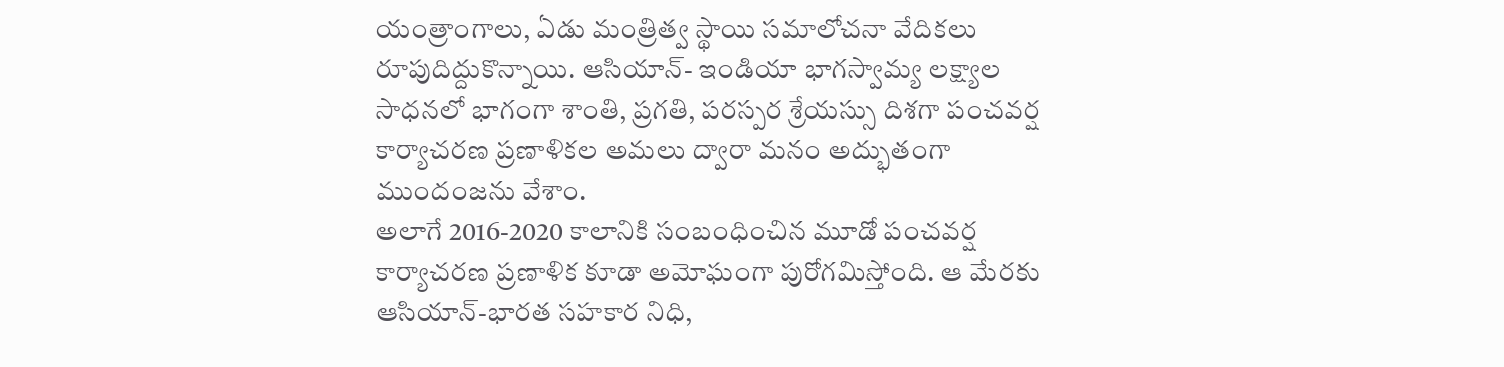యంత్రాంగాలు, ఏడు మంత్రిత్వ స్థాయి సమాలోచనా వేదికలు రూపుదిద్దుకొన్నాయి. ఆసియాన్- ఇండియా భాగస్వామ్య లక్ష్యాల సాధనలో భాగంగా శాంతి, ప్రగతి, పరస్పర శ్రేయస్సు దిశగా పంచవర్ష కార్యాచరణ ప్రణాళికల అమలు ద్వారా మనం అద్భుతంగా ముందంజను వేశాం.
అలాగే 2016-2020 కాలానికి సంబంధించిన మూడో పంచవర్ష కార్యాచరణ ప్రణాళిక కూడా అమోఘంగా పురోగమిస్తోంది. ఆ మేరకు ఆసియాన్-భారత సహకార నిధి,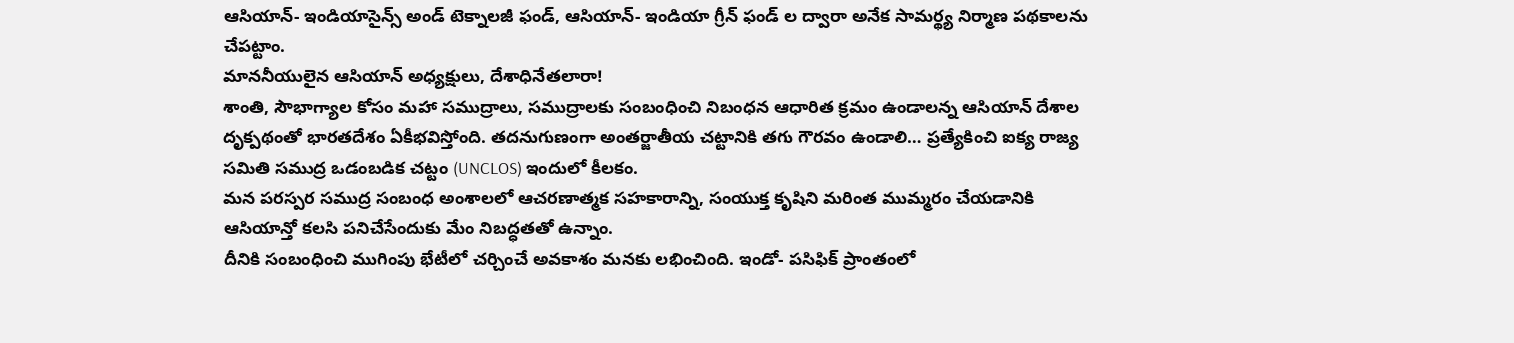ఆసియాన్- ఇండియాసైన్స్ అండ్ టెక్నాలజీ ఫండ్, ఆసియాన్- ఇండియా గ్రీన్ ఫండ్ ల ద్వారా అనేక సామర్థ్య నిర్మాణ పథకాలను చేపట్టాం.
మాననీయులైన ఆసియాన్ అధ్యక్షులు, దేశాధినేతలారా!
శాంతి, సౌభాగ్యాల కోసం మహా సముద్రాలు, సముద్రాలకు సంబంధించి నిబంధన ఆధారిత క్రమం ఉండాలన్న ఆసియాన్ దేశాల దృక్పథంతో భారతదేశం ఏకీభవిస్తోంది. తదనుగుణంగా అంతర్జాతీయ చట్టానికి తగు గౌరవం ఉండాలి… ప్రత్యేకించి ఐక్య రాజ్య సమితి సముద్ర ఒడంబడిక చట్టం (UNCLOS) ఇందులో కీలకం.
మన పరస్పర సముద్ర సంబంధ అంశాలలో ఆచరణాత్మక సహకారాన్ని, సంయుక్త కృషిని మరింత ముమ్మరం చేయడానికి ఆసియాన్తో కలసి పనిచేసేందుకు మేం నిబద్ధతతో ఉన్నాం.
దీనికి సంబంధించి ముగింపు భేటీలో చర్చించే అవకాశం మనకు లభించింది. ఇండో- పసిఫిక్ ప్రాంతంలో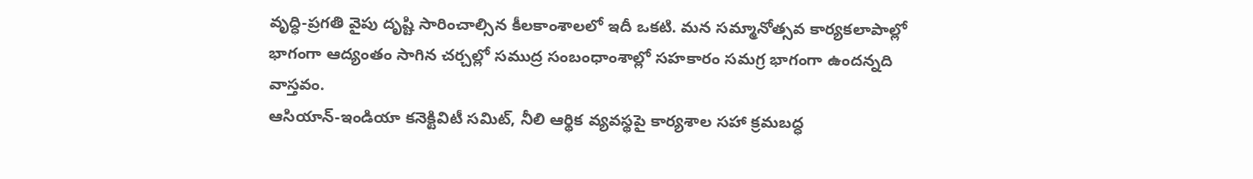వృద్ధి-ప్రగతి వైపు దృష్టి సారించాల్సిన కీలకాంశాలలో ఇదీ ఒకటి. మన సమ్మానోత్సవ కార్యకలాపాల్లో భాగంగా ఆద్యంతం సాగిన చర్చల్లో సముద్ర సంబంధాంశాల్లో సహకారం సమగ్ర భాగంగా ఉందన్నది వాస్తవం.
ఆసియాన్-ఇండియా కనెక్టివిటీ సమిట్, నీలి ఆర్థిక వ్యవస్థపై కార్యశాల సహా క్రమబద్ధ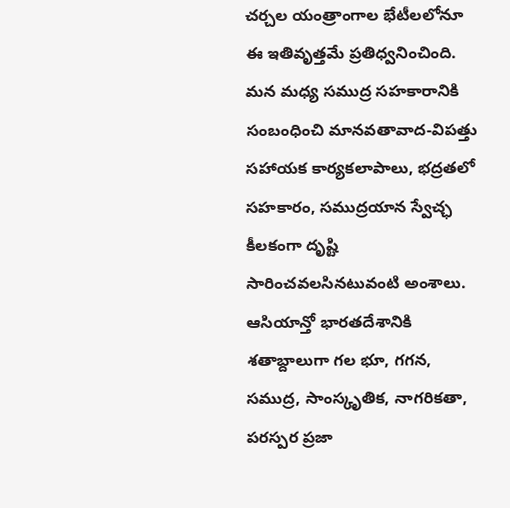చర్చల యంత్రాంగాల భేటీలలోనూ ఈ ఇతివృత్తమే ప్రతిధ్వనించింది.
మన మధ్య సముద్ర సహకారానికి సంబంధించి మానవతావాద-విపత్తు సహాయక కార్యకలాపాలు, భద్రతలో సహకారం, సముద్రయాన స్వేచ్ఛ కీలకంగా దృష్టి సారించవలసినటువంటి అంశాలు. ఆసియాన్తో భారతదేశానికి శతాబ్దాలుగా గల భూ, గగన, సముద్ర, సాంస్కృతిక, నాగరికతా, పరస్పర ప్రజా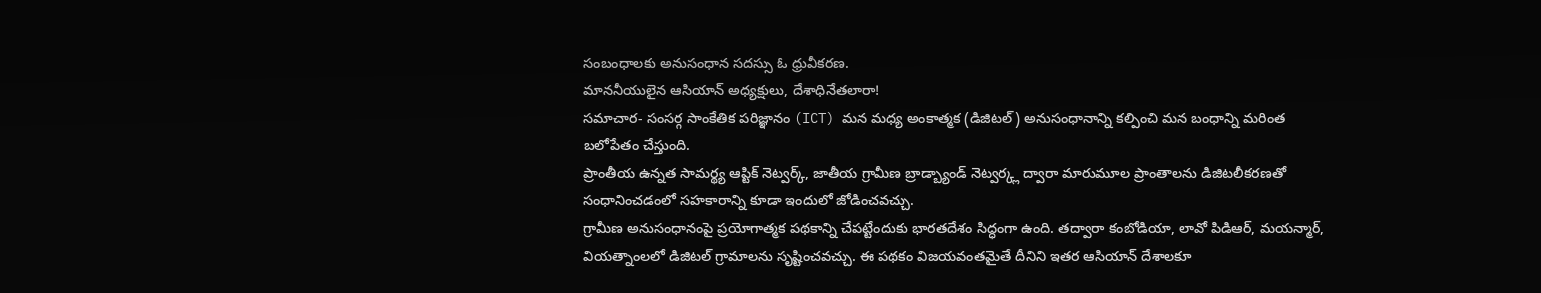సంబంధాలకు అనుసంధాన సదస్సు ఓ ధ్రువీకరణ.
మాననీయులైన ఆసియాన్ అధ్యక్షులు, దేశాధినేతలారా!
సమాచార- సంసర్గ సాంకేతిక పరిజ్ఞానం (ICT) మన మధ్య అంకాత్మక (డిజిటల్) అనుసంధానాన్ని కల్పించి మన బంధాన్ని మరింత బలోపేతం చేస్తుంది.
ప్రాంతీయ ఉన్నత సామర్థ్య ఆప్టిక్ నెట్వర్క్, జాతీయ గ్రామీణ బ్రాడ్బ్యాండ్ నెట్వర్క్ల ద్వారా మారుమూల ప్రాంతాలను డిజిటలీకరణతో సంధానించడంలో సహకారాన్ని కూడా ఇందులో జోడించవచ్చు.
గ్రామీణ అనుసంధానంపై ప్రయోగాత్మక పథకాన్ని చేపట్టేందుకు భారతదేశం సిద్ధంగా ఉంది. తద్వారా కంబోడియా, లావో పిడిఆర్, మయన్మార్, వియత్నాంలలో డిజిటల్ గ్రామాలను సృష్టించవచ్చు. ఈ పథకం విజయవంతమైతే దీనిని ఇతర ఆసియాన్ దేశాలకూ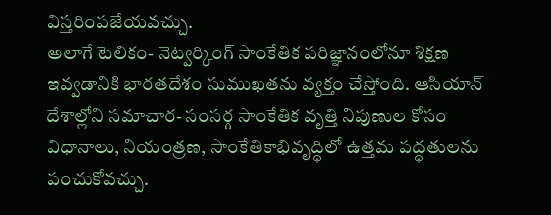విస్తరింపజేయవచ్చు.
అలాగే టెలికం- నెట్వర్కింగ్ సాంకేతిక పరిజ్ఞానంలోనూ శిక్షణ ఇవ్వడానికి భారతదేశం సుముఖతను వ్యక్తం చేస్తోంది. ఆసియాన్ దేశాల్లోని సమాచార- సంసర్గ సాంకేతిక వృత్తి నిపుణుల కోసం విధానాలు, నియంత్రణ, సాంకేతికాభివృద్ధిలో ఉత్తమ పద్ధతులను పంచుకోవచ్చు.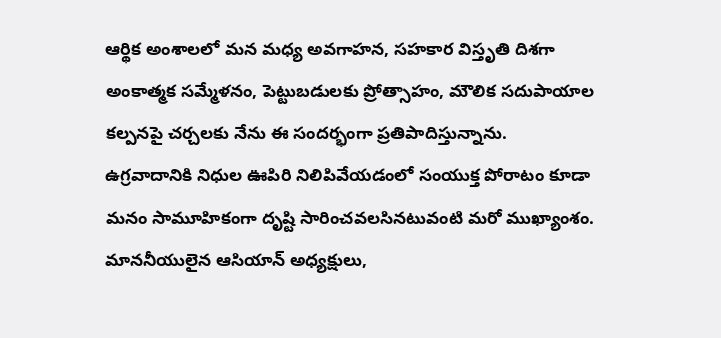ఆర్థిక అంశాలలో మన మధ్య అవగాహన, సహకార విస్తృతి దిశగా అంకాత్మక సమ్మేళనం, పెట్టుబడులకు ప్రోత్సాహం, మౌలిక సదుపాయాల కల్పనపై చర్చలకు నేను ఈ సందర్భంగా ప్రతిపాదిస్తున్నాను. ఉగ్రవాదానికి నిధుల ఊపిరి నిలిపివేయడంలో సంయుక్త పోరాటం కూడా మనం సామూహికంగా దృష్టి సారించవలసినటువంటి మరో ముఖ్యాంశం.
మాననీయులైన ఆసియాన్ అధ్యక్షులు,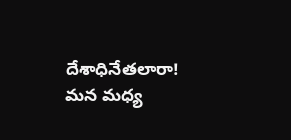దేశాధినేతలారా!
మన మధ్య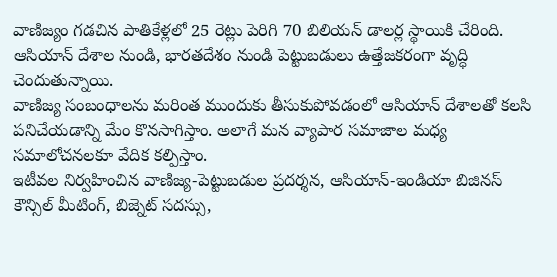వాణిజ్యం గడచిన పాతికేళ్లలో 25 రెట్లు పెరిగి 70 బిలియన్ డాలర్ల స్థాయికి చేరింది. ఆసియాన్ దేశాల నుండి, భారతదేశం నుండి పెట్టుబడులు ఉత్తేజకరంగా వృద్ధి చెందుతున్నాయి.
వాణిజ్య సంబంధాలను మరింత ముందుకు తీసుకుపోవడంలో ఆసియాన్ దేశాలతో కలసి పనిచేయడాన్ని మేం కొనసాగిస్తాం. అలాగే మన వ్యాపార సమాజాల మధ్య సమాలోచనలకూ వేదిక కల్పిస్తాం.
ఇటీవల నిర్వహించిన వాణిజ్య-పెట్టుబడుల ప్రదర్శన, ఆసియాన్-ఇండియా బిజినస్ కౌన్సిల్ మీటింగ్, బిజ్నెట్ సదస్సు,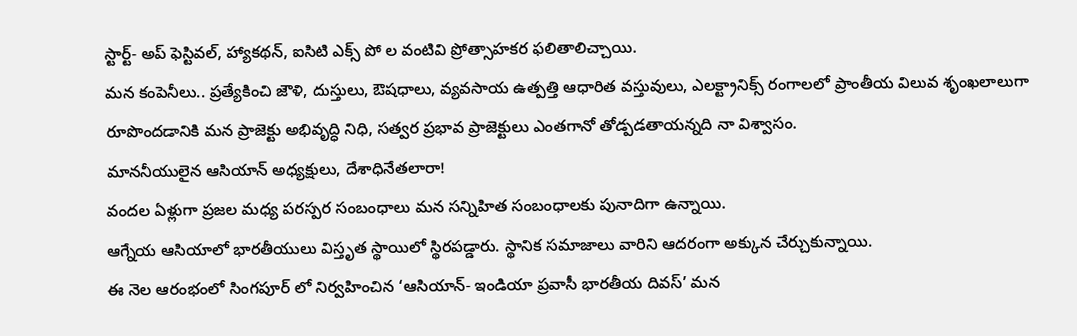స్టార్ట్- అప్ ఫెస్టివల్, హ్యాకథన్, ఐసిటి ఎక్స్ పో ల వంటివి ప్రోత్సాహకర ఫలితాలిచ్చాయి.
మన కంపెనీలు.. ప్రత్యేకించి జౌళి, దుస్తులు, ఔషధాలు, వ్యవసాయ ఉత్పత్తి ఆధారిత వస్తువులు, ఎలక్ట్రానిక్స్ రంగాలలో ప్రాంతీయ విలువ శృంఖలాలుగా రూపొందడానికి మన ప్రాజెక్టు అభివృద్ధి నిధి, సత్వర ప్రభావ ప్రాజెక్టులు ఎంతగానో తోడ్పడతాయన్నది నా విశ్వాసం.
మాననీయులైన ఆసియాన్ అధ్యక్షులు, దేశాధినేతలారా!
వందల ఏళ్లుగా ప్రజల మధ్య పరస్పర సంబంధాలు మన సన్నిహిత సంబంధాలకు పునాదిగా ఉన్నాయి.
ఆగ్నేయ ఆసియాలో భారతీయులు విస్తృత స్థాయిలో స్థిరపడ్డారు. స్థానిక సమాజాలు వారిని ఆదరంగా అక్కున చేర్చుకున్నాయి.
ఈ నెల ఆరంభంలో సింగపూర్ లో నిర్వహించిన ‘ఆసియాన్- ఇండియా ప్రవాసీ భారతీయ దివస్’ మన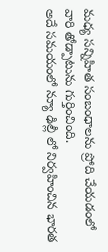మధ్య సన్నిహిత సంబంధాలను ప్రోది చేయడంలో వారి తోడ్పాటును గుర్తించింది.
అదే సమయంలో న్యూ ఢిల్లీ లో నిర్వహించిన భారత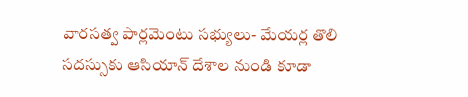వారసత్వ పార్లమెంటు సభ్యులు- మేయర్ల తొలి సదస్సుకు ఆసియాన్ దేశాల నుండి కూడా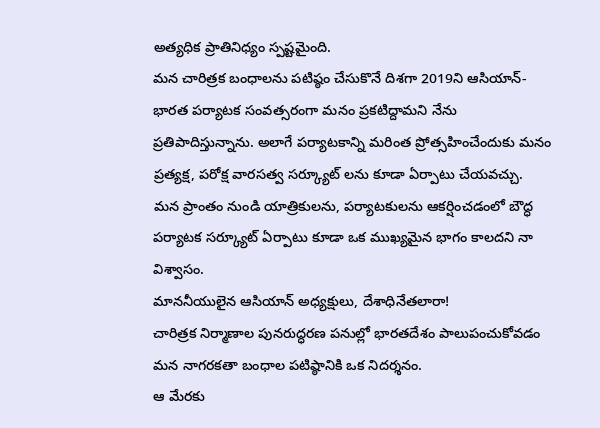అత్యధిక ప్రాతినిధ్యం స్పష్టమైంది.
మన చారిత్రక బంధాలను పటిష్ఠం చేసుకొనే దిశగా 2019ని ఆసియాన్-భారత పర్యాటక సంవత్సరంగా మనం ప్రకటిద్దామని నేను ప్రతిపాదిస్తున్నాను. అలాగే పర్యాటకాన్ని మరింత ప్రోత్సహించేందుకు మనం ప్రత్యక్ష, పరోక్ష వారసత్వ సర్క్యూట్ లను కూడా ఏర్పాటు చేయవచ్చు.
మన ప్రాంతం నుండి యాత్రికులను, పర్యాటకులను ఆకర్షించడంలో బౌద్ధ పర్యాటక సర్క్యూట్ ఏర్పాటు కూడా ఒక ముఖ్యమైన భాగం కాలదని నా విశ్వాసం.
మాననీయులైన ఆసియాన్ అధ్యక్షులు, దేశాధినేతలారా!
చారిత్రక నిర్మాణాల పునరుద్ధరణ పనుల్లో భారతదేశం పాలుపంచుకోవడం మన నాగరకతా బంధాల పటిష్ఠానికి ఒక నిదర్శనం.
ఆ మేరకు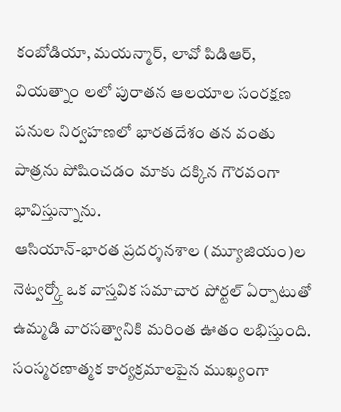కంబోడియా, మయన్మార్, లావో పిడిఆర్, వియత్నాం లలో పురాతన ఆలయాల సంరక్షణ పనుల నిర్వహణలో భారతదేశం తన వంతు పాత్రను పోషించడం మాకు దక్కిన గౌరవంగా భావిస్తున్నాను.
ఆసియాన్-భారత ప్రదర్శనశాల (మ్యూజియం)ల నెట్వర్క్తో ఒక వాస్తవిక సమాచార పోర్టల్ ఏర్పాటుతో ఉమ్మడి వారసత్వానికి మరింత ఊతం లభిస్తుంది.
సంస్మరణాత్మక కార్యక్రమాలపైన ముఖ్యంగా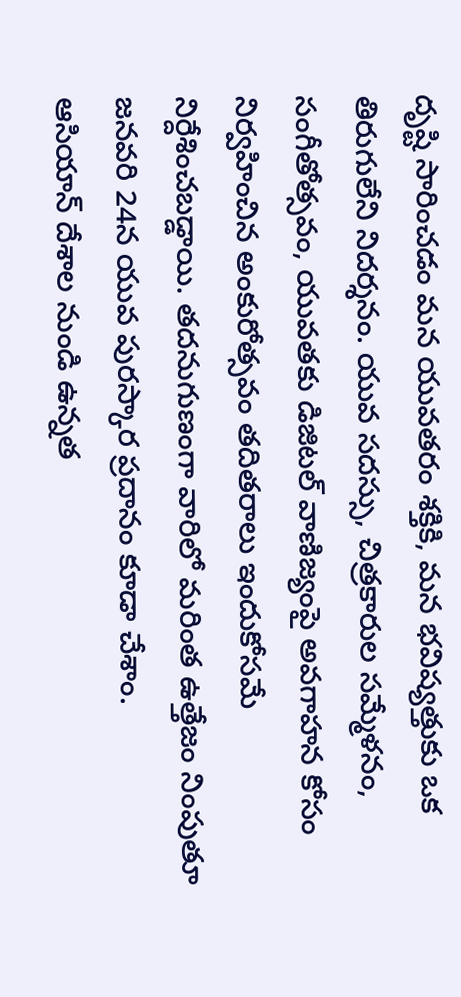దృష్టి సారించడం మన యువతరం శక్తికి, మన భవిష్యత్తుకు ఒక తిరుగులేని నిదర్శనం. యువ సదస్సు, చిత్రకారుల సమ్మేళనం, సంగీతోత్సవం, యువతకు డిజిటల్ వాణిజ్యంపై అవగాహన కోసం నిర్వహించిన అంకురోత్సవం తదితరాలు ఇందుకోసమే నిర్దేశించబడ్డాయి. తదనుగుణంగా వారిలో మరింత ఉత్తేజం నింపుతూ జనవరి 24న యువ పురస్కార ప్రదానం కూడా చేశాం.
ఆసియాన్ దేశాల నుండి ఉన్నత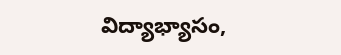విద్యాభ్యాసం,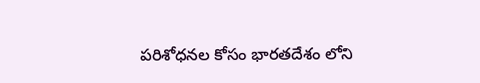పరిశోధనల కోసం భారతదేశం లోని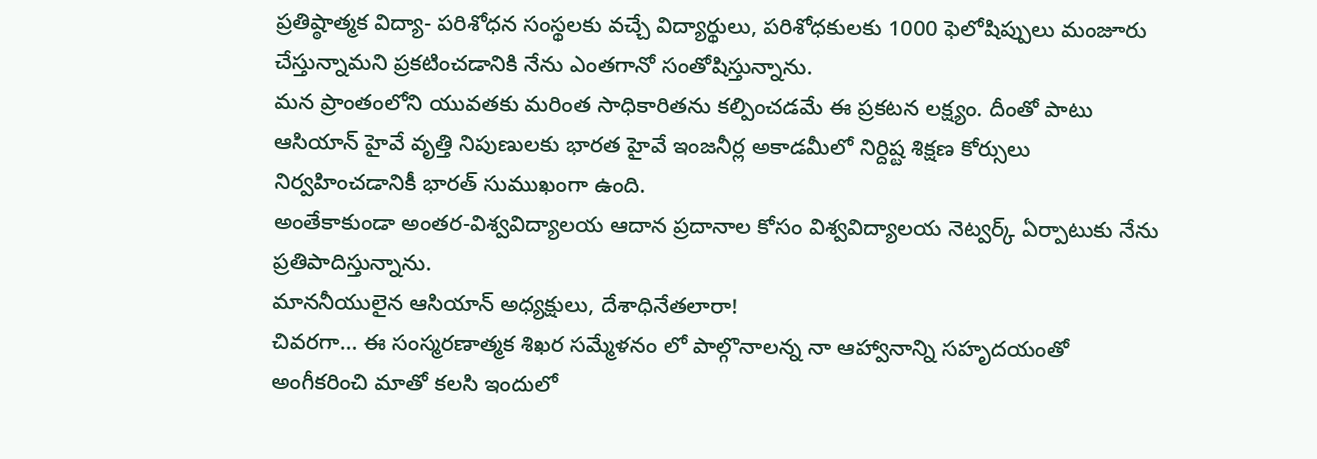ప్రతిష్ఠాత్మక విద్యా- పరిశోధన సంస్థలకు వచ్చే విద్యార్థులు, పరిశోధకులకు 1000 ఫెలోషిప్పులు మంజూరు చేస్తున్నామని ప్రకటించడానికి నేను ఎంతగానో సంతోషిస్తున్నాను.
మన ప్రాంతంలోని యువతకు మరింత సాధికారితను కల్పించడమే ఈ ప్రకటన లక్ష్యం. దీంతో పాటు ఆసియాన్ హైవే వృత్తి నిపుణులకు భారత హైవే ఇంజనీర్ల అకాడమీలో నిర్దిష్ట శిక్షణ కోర్సులు నిర్వహించడానికీ భారత్ సుముఖంగా ఉంది.
అంతేకాకుండా అంతర-విశ్వవిద్యాలయ ఆదాన ప్రదానాల కోసం విశ్వవిద్యాలయ నెట్వర్క్ ఏర్పాటుకు నేను ప్రతిపాదిస్తున్నాను.
మాననీయులైన ఆసియాన్ అధ్యక్షులు, దేశాధినేతలారా!
చివరగా… ఈ సంస్మరణాత్మక శిఖర సమ్మేళనం లో పాల్గొనాలన్న నా ఆహ్వానాన్ని సహృదయంతో అంగీకరించి మాతో కలసి ఇందులో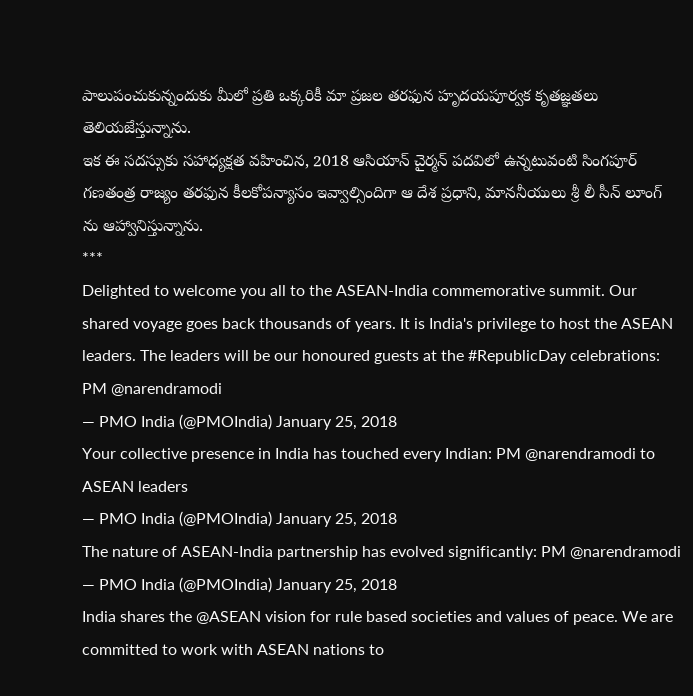పాలుపంచుకున్నందుకు మీలో ప్రతి ఒక్కరికీ మా ప్రజల తరఫున హృదయపూర్వక కృతజ్ఞతలు తెలియజేస్తున్నాను.
ఇక ఈ సదస్సుకు సహాధ్యక్షత వహించిన, 2018 ఆసియాన్ చైర్మన్ పదవిలో ఉన్నటువంటి సింగపూర్ గణతంత్ర రాజ్యం తరఫున కీలకోపన్యాసం ఇవ్వాల్సిందిగా ఆ దేశ ప్రధాని, మాననీయులు శ్రీ లీ సీన్ లూంగ్ ను ఆహ్వానిస్తున్నాను.
***
Delighted to welcome you all to the ASEAN-India commemorative summit. Our shared voyage goes back thousands of years. It is India's privilege to host the ASEAN leaders. The leaders will be our honoured guests at the #RepublicDay celebrations: PM @narendramodi
— PMO India (@PMOIndia) January 25, 2018
Your collective presence in India has touched every Indian: PM @narendramodi to ASEAN leaders
— PMO India (@PMOIndia) January 25, 2018
The nature of ASEAN-India partnership has evolved significantly: PM @narendramodi
— PMO India (@PMOIndia) January 25, 2018
India shares the @ASEAN vision for rule based societies and values of peace. We are committed to work with ASEAN nations to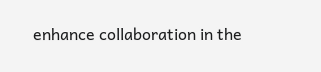enhance collaboration in the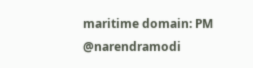maritime domain: PM @narendramodi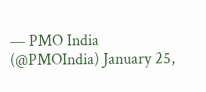— PMO India (@PMOIndia) January 25,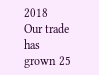2018
Our trade has grown 25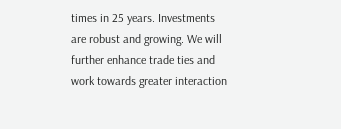times in 25 years. Investments are robust and growing. We will further enhance trade ties and work towards greater interaction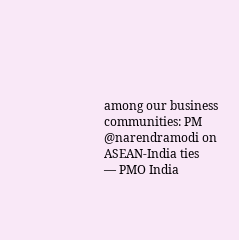among our business communities: PM @narendramodi on ASEAN-India ties
— PMO India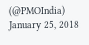(@PMOIndia) January 25, 2018